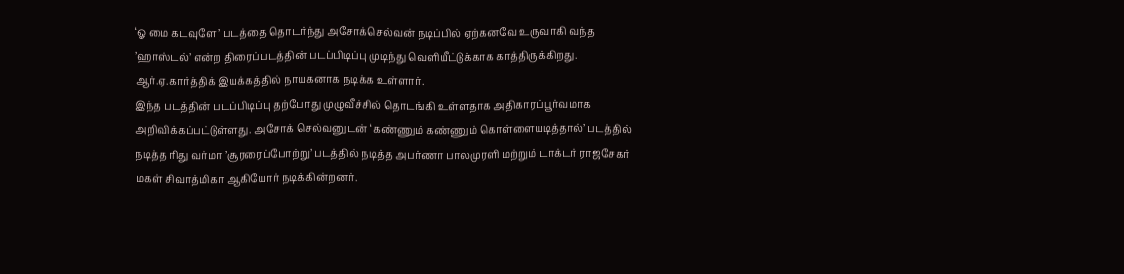‘ஓ மை கடவுளே’ படத்தை தொடர்ந்து அசோக்செல்வன் நடிப்பில் ஏற்கனவே உருவாகி வந்த ’ஹாஸ்டல்’ என்ற திரைப்படத்தின் படப்பிடிப்பு முடிந்து வெளியீட்டுக்காக காத்திருக்கிறது. ஆர்.ஏ.கார்த்திக் இயக்கத்தில் நாயகனாக நடிக்க உள்ளார்.
இந்த படத்தின் படப்பிடிப்பு தற்போது முழுவீச்சில் தொடங்கி உள்ளதாக அதிகாரப்பூர்வமாக அறிவிக்கப்பட்டுள்ளது. அசோக் செல்வனுடன் ‘கண்ணும் கண்ணும் கொள்ளையடித்தால்’ படத்தில் நடித்த ரிது வர்மா ’சூரரைப்போற்று’ படத்தில் நடித்த அபர்ணா பாலமுரளி மற்றும் டாக்டர் ராஜசேகர் மகள் சிவாத்மிகா ஆகியோர் நடிக்கின்றனர்.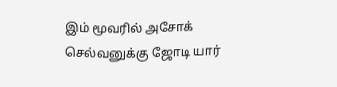இம் மூவரில் அசோக் செல்வனுக்கு ஜோடி யார்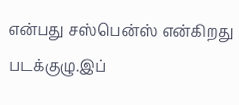என்பது சஸ்பென்ஸ் என்கிறது படக்குழு.இப்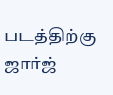படத்திற்கு ஜார்ஜ்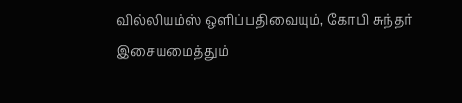வில்லியம்ஸ் ஒளிப்பதிவையும், கோபி சுந்தர் இசையமைத்தும்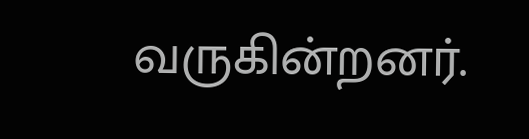வருகின்றனர்.